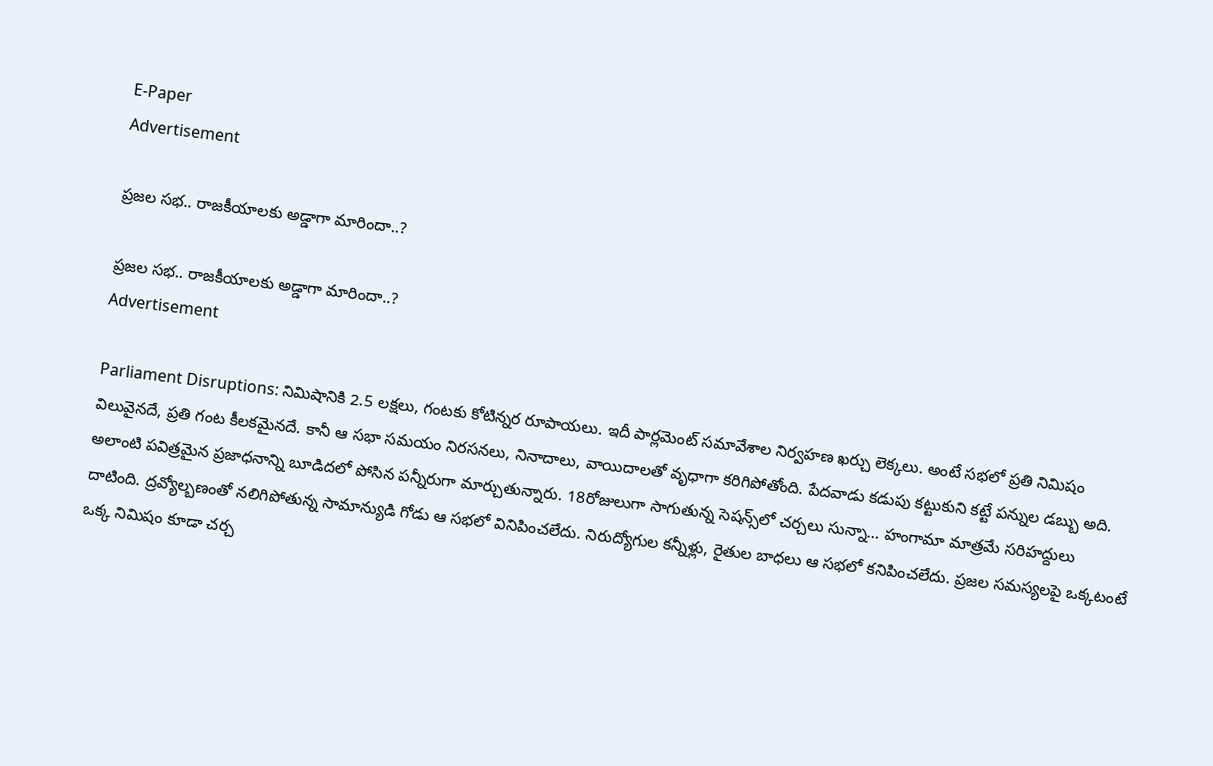E-Paper
Advertisement

ప్రజల సభ.. రాజకీయాలకు అడ్డాగా మారిందా..?

ప్రజల సభ.. రాజకీయాలకు అడ్డాగా మారిందా..?
Advertisement

Parliament Disruptions: నిమిషానికి 2.5 లక్షలు, గంటకు కోటిన్నర రూపాయలు. ఇదీ పార్లమెంట్‌ సమావేశాల నిర్వహణ ఖర్చు లెక్కలు. అంటే సభలో ప్రతి నిమిషం విలువైనదే, ప్రతి గంట కీలకమైనదే. కానీ ఆ సభా సమయం నిరసనలు, నినాదాలు, వాయిదాలతో వృధాగా కరిగిపోతోంది. పేదవాడు కడుపు కట్టుకుని కట్టే పన్నుల డబ్బు అది. అలాంటి పవిత్రమైన ప్రజాధనాన్ని బూడిదలో పోసిన పన్నీరుగా మార్చుతున్నారు. 18రోజులుగా సాగుతున్న సెషన్స్‌లో చర్చలు సున్నా… హంగామా మాత్రమే సరిహద్దులు దాటింది. ద్రవ్యోల్బణంతో నలిగిపోతున్న సామాన్యుడి గోడు ఆ సభలో వినిపించలేదు. నిరుద్యోగుల కన్నీళ్లు, రైతుల బాధలు ఆ సభలో కనిపించలేదు. ప్రజల సమస్యలపై ఒక్కటంటే ఒక్క నిమిషం కూడా చర్చ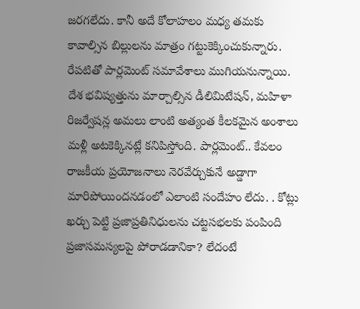జరగలేదు. కానీ అదే కోలాహలం మధ్య తమకు కావాల్సిన బిల్లులను మాత్రం గట్టుకెక్కించుకున్నారు. రేపటితో పార్లమెంట్ సమావేశాలు ముగియనున్నాయి. దేశ భవిష్యత్తును మార్చాల్సిన డీలిమిటేషన్, మహిళా రిజర్వేషన్ల అమలు లాంటి అత్యంత కీలకమైన అంశాలు మళ్లీ అటకెక్కినట్లే కనిపిస్తోంది. పార్లమెంట్.. కేవలం రాజకీయ ప్రయోజనాలు నెరవేర్చుకునే అడ్డాగా మారిపోయిందనడంలో ఎలాంటి సందేహం లేదు. . కోట్లు ఖర్చు పెట్టి ప్రజాప్రతినిధులను చట్టసభలకు పంపింది ప్రజాసమస్యలపై పోరాడడానికా? లేదంటే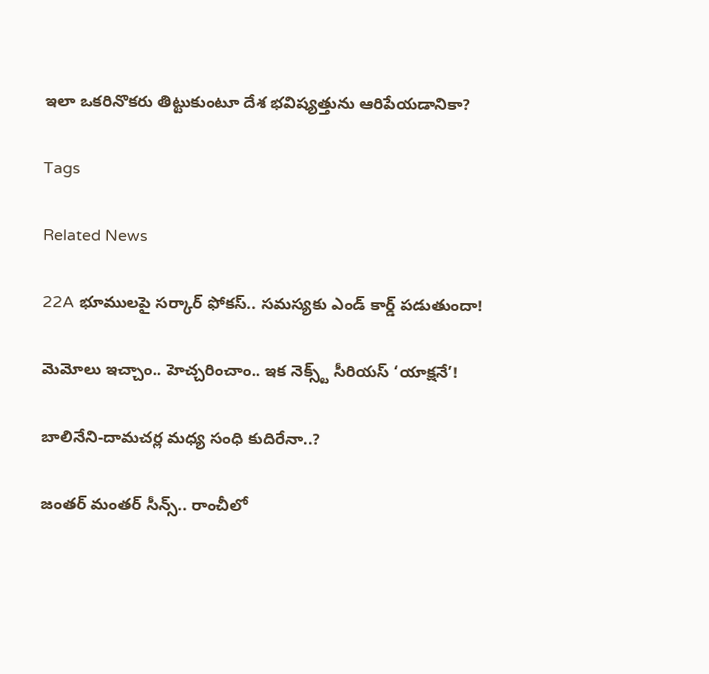ఇలా ఒకరినొకరు తిట్టుకుంటూ దేశ భవిష్యత్తును ఆరిపేయడానికా?

Tags

Related News

22A భూములపై సర్కార్ ఫోకస్.. సమస్యకు ఎండ్ కార్డ్ పడుతుందా!

మెమోలు ఇచ్చాం.. హెచ్చరించాం.. ఇక నెక్స్ట్ సీరియస్ ‘యాక్షనే’!

బాలినేని-దామచర్ల మధ్య సంధి కుదిరేనా..?

జంతర్ మంతర్ సీన్స్.. రాంచీలో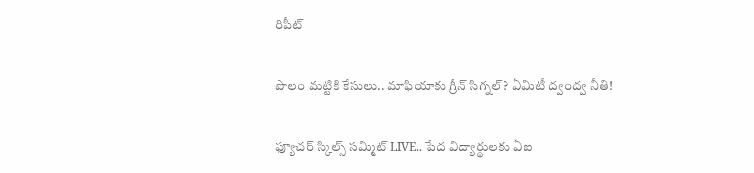రిపీట్

పొలం మట్టికి కేసులు.. మాఫియాకు గ్రీన్ సిగ్నల్? ఏమిటీ ద్వంద్వ నీతి!

ఫ్యూచర్ స్కిల్స్ సమ్మిట్ LIVE.. పేద విద్యార్థులకు ఏఐ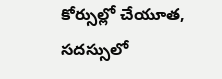కోర్సుల్లో చేయూత, సదస్సులో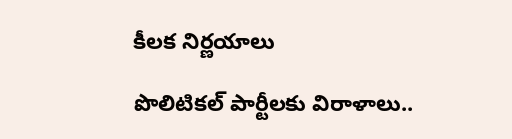కీలక నిర్ణయాలు

పొలిటికల్ పార్టీలకు విరాళాలు..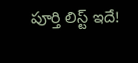పూర్తి లిస్ట్ ఇదే!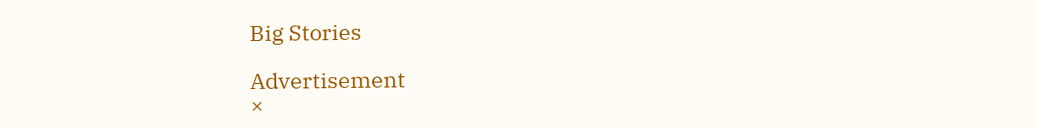Big Stories

Advertisement
×